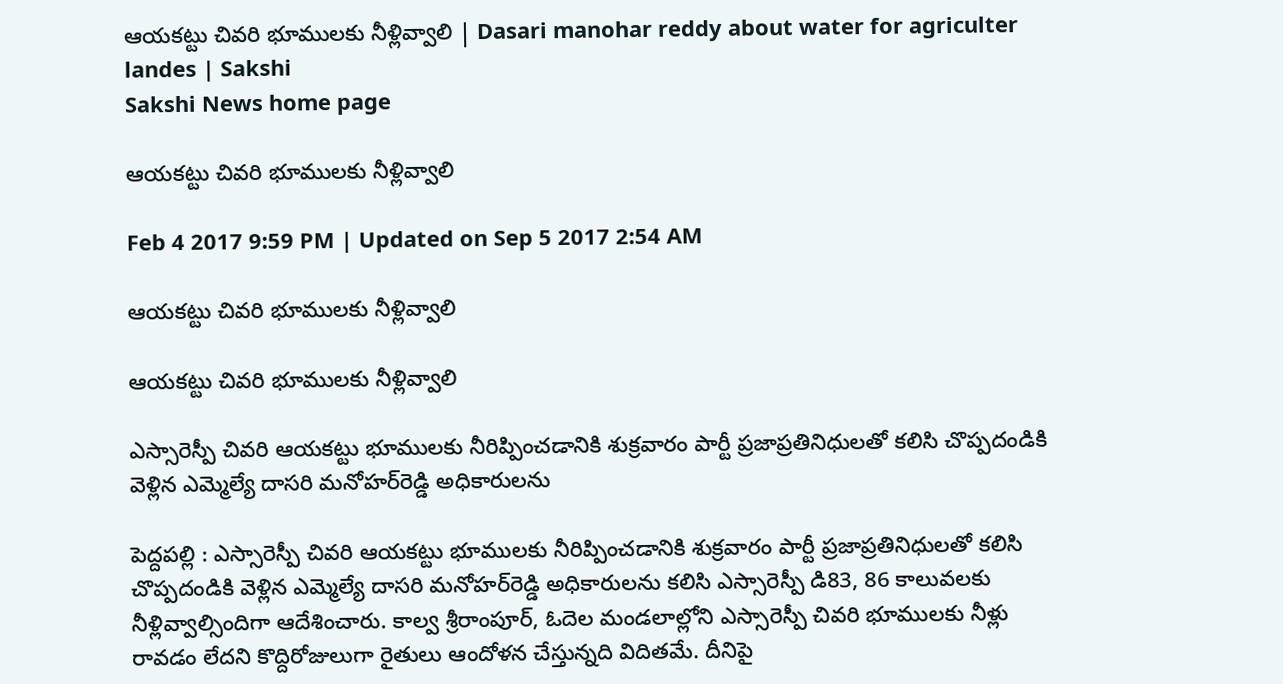ఆయకట్టు చివరి భూములకు నీళ్లివ్వాలి | Dasari manohar reddy about water for agriculter landes | Sakshi
Sakshi News home page

ఆయకట్టు చివరి భూములకు నీళ్లివ్వాలి

Feb 4 2017 9:59 PM | Updated on Sep 5 2017 2:54 AM

ఆయకట్టు చివరి భూములకు నీళ్లివ్వాలి

ఆయకట్టు చివరి భూములకు నీళ్లివ్వాలి

ఎస్సారెస్పీ చివరి ఆయకట్టు భూములకు నీరిప్పించడానికి శుక్రవారం పార్టీ ప్రజాప్రతినిధులతో కలిసి చొప్పదండికి వెళ్లిన ఎమ్మెల్యే దాసరి మనోహర్‌రెడ్డి అధికారులను

పెద్దపల్లి : ఎస్సారెస్పీ చివరి ఆయకట్టు భూములకు నీరిప్పించడానికి శుక్రవారం పార్టీ ప్రజాప్రతినిధులతో కలిసి చొప్పదండికి వెళ్లిన ఎమ్మెల్యే దాసరి మనోహర్‌రెడ్డి అధికారులను కలిసి ఎస్సారెస్పీ డి83, 86 కాలువలకు నీళ్లివ్వాల్సిందిగా ఆదేశించారు. కాల్వ శ్రీరాంపూర్, ఓదెల మండలాల్లోని ఎస్సారెస్పీ చివరి భూములకు నీళ్లు రావడం లేదని కొద్దిరోజులుగా రైతులు ఆందోళన చేస్తున్నది విదితమే. దీనిపై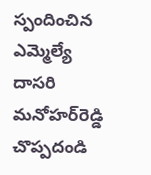స్పందించిన ఎమ్మెల్యే దాసరి మనోహర్‌రెడ్డి చొప్పదండి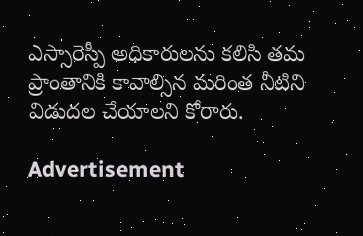ఎస్సారెస్పీ అధికారులను కలిసి తమ ప్రాంతానికి కావాల్సిన మరింత నీటిని విడుదల చేయాలని కోరారు.

Advertisement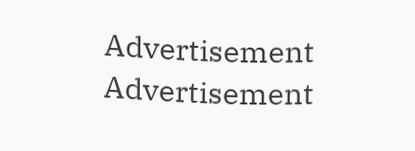Advertisement
Advertisement